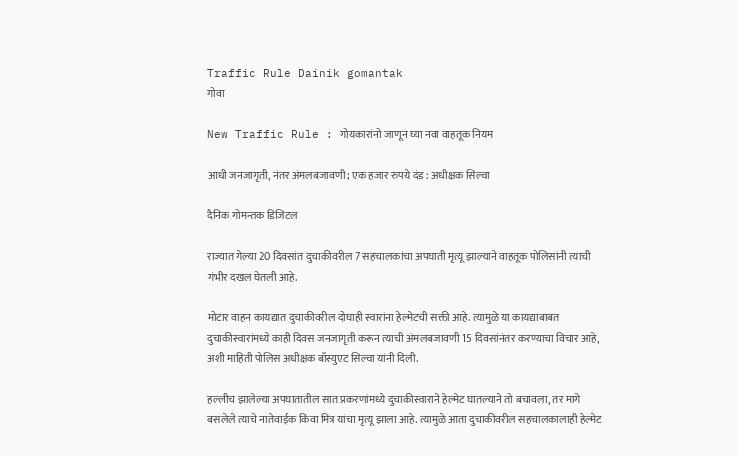Traffic Rule Dainik gomantak
गोवा

New Traffic Rule : गोयकारांनो जाणून घ्या नवा वाहतूक नियम

आधी जनजागृती, नंतर अंमलबजावणी; एक हजार रुपये दंड : अधीक्षक सिल्वा

दैनिक गोमन्तक डिजिटल

राज्यात गेल्या 20 दिवसांत दुचाकीवरील 7 सहचालकांचा अपघाती मृत्यू झाल्याने वाहतूक पोलिसांनी त्याची गंभीर दखल घेतली आहे.

मोटार वाहन कायद्यात दुचाकीवरील दोघाही स्वारांना हेल्मेटची सक्ती आहे. त्यामुळे या कायद्याबाबत दुचाकीस्वारांमध्ये काही दिवस जनजागृती करून त्याची अंमलबजावणी 15 दिवसांनंतर करण्याचा विचार आहे, अशी माहिती पोलिस अधीक्षक बॉस्युएट सिल्वा यांनी दिली.

हल्लीच झालेल्या अपघातातील सात प्रकरणांमध्ये दुचाकीस्वाराने हेल्मेट घातल्याने तो बचावला, तर मागे बसलेले त्याचे नातेवाईक किंवा मित्र यांचा मृत्यू झाला आहे. त्यामुळे आता दुचाकीवरील सहचालकालाही हेल्मेट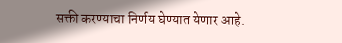सक्ती करण्याचा निर्णय घेण्यात येणार आहे.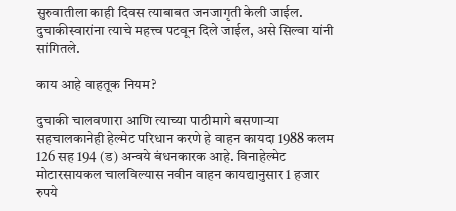सुरुवातीला काही दिवस त्याबाबत जनजागृती केली जाईल. दुचाकीस्वारांना त्याचे महत्त्व पटवून दिले जाईल, असे सिल्वा यांनी सांगितले.

काय आहे वाहतूक नियम?

दुचाकी चालवणारा आणि त्याच्या पाठीमागे बसणाऱ्या सहचालकानेही हेल्मेट परिधान करणे हे वाहन कायदा 1988 कलम 126 सह 194 (ड) अन्वये बंधनकारक आहे. विनाहेल्मेट मोटारसायकल चालविल्यास नवीन वाहन कायद्यानुसार 1 हजार रुपये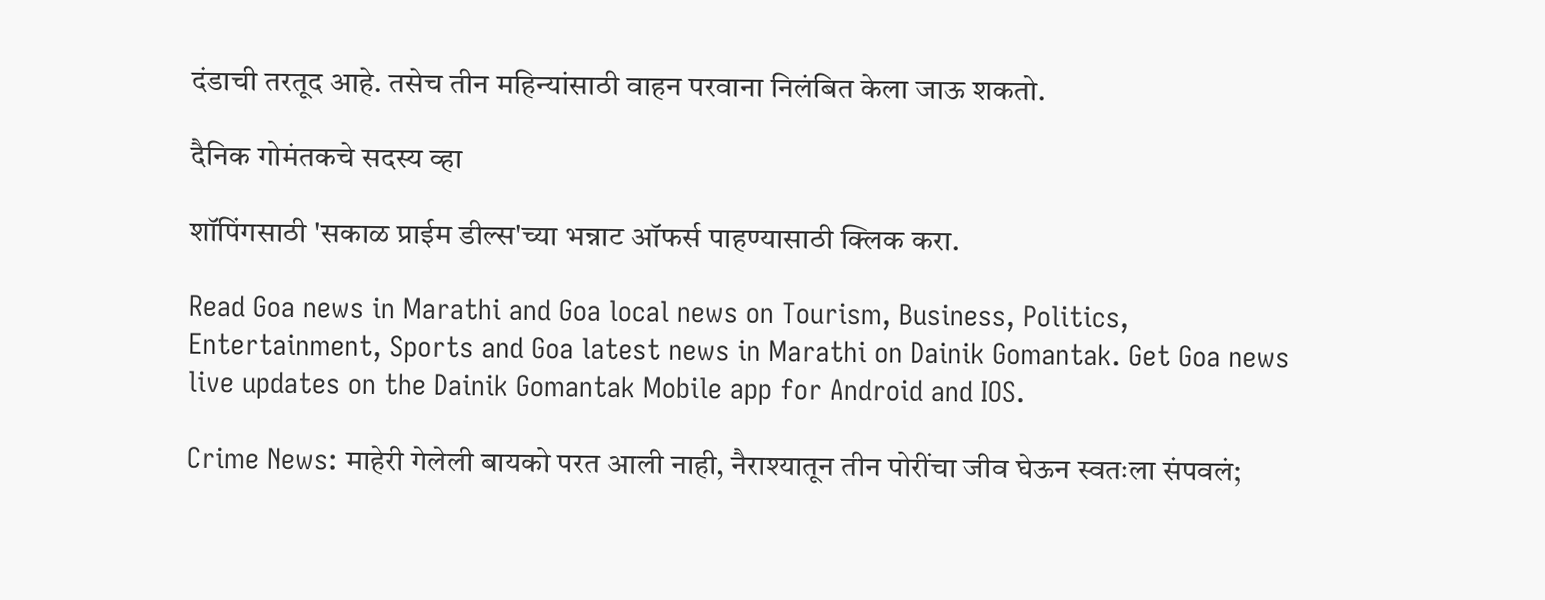दंडाची तरतूद आहे. तसेच तीन महिन्यांसाठी वाहन परवाना निलंबित केला जाऊ शकतो.

दैनिक गोमंतकचे सदस्य व्हा

शॉपिंगसाठी 'सकाळ प्राईम डील्स'च्या भन्नाट ऑफर्स पाहण्यासाठी क्लिक करा.

Read Goa news in Marathi and Goa local news on Tourism, Business, Politics, Entertainment, Sports and Goa latest news in Marathi on Dainik Gomantak. Get Goa news live updates on the Dainik Gomantak Mobile app for Android and IOS.

Crime News: माहेरी गेलेली बायको परत आली नाही, नैराश्यातून तीन पोरींचा जीव घेऊन स्वतःला संपवलं;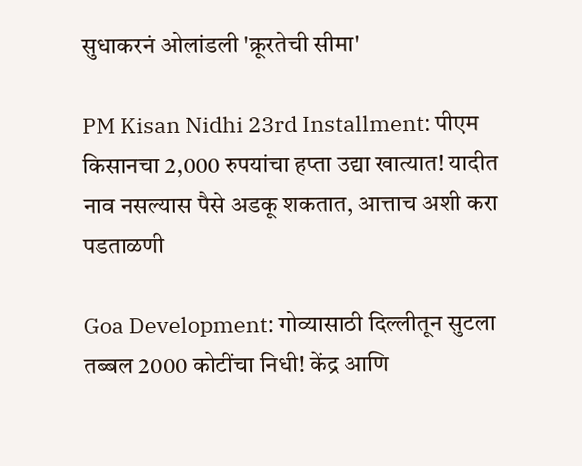सुधाकरनं ओलांडली 'क्रूरतेची सीमा'

PM Kisan Nidhi 23rd Installment: पीएम किसानचा 2,000 रुपयांचा हप्ता उद्या खात्यात! यादीत नाव नसल्यास पैसे अडकू शकतात, आत्ताच अशी करा पडताळणी

Goa Development: गोव्यासाठी दिल्लीतून सुटला तब्बल 2000 कोटींचा निधी! केंद्र आणि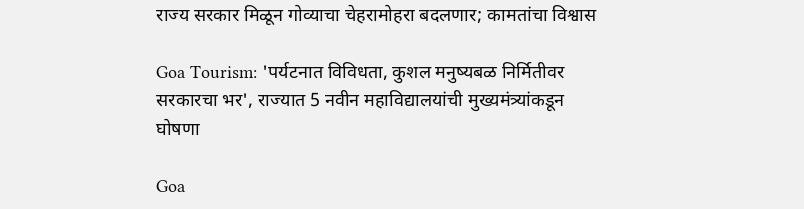राज्य सरकार मिळून गोव्याचा चेहरामोहरा बदलणार; कामतांचा विश्वास

Goa Tourism: 'पर्यटनात विविधता, कुशल मनुष्यबळ निर्मितीवर सरकारचा भर', राज्यात 5 नवीन महाविद्यालयांची मुख्यमंत्र्यांकडून घोषणा

Goa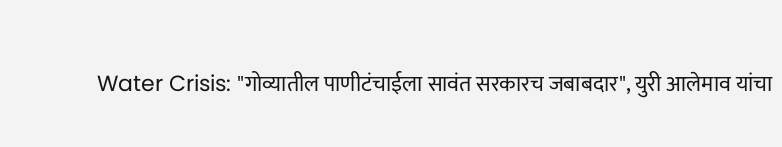Water Crisis: "गोव्यातील पाणीटंचाईला सावंत सरकारच जबाबदार", युरी आलेमाव यांचा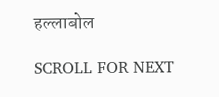हल्लाबोल

SCROLL FOR NEXT